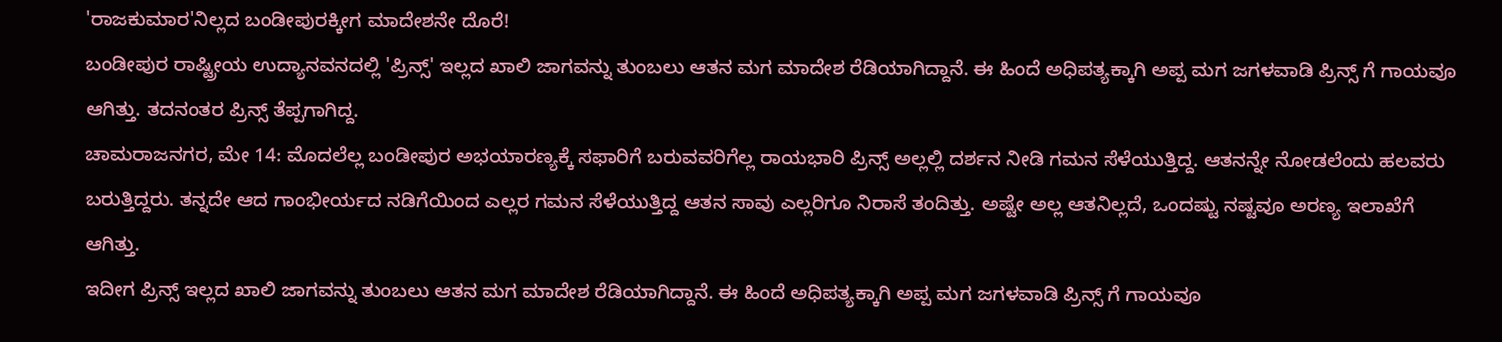'ರಾಜಕುಮಾರ'ನಿಲ್ಲದ ಬಂಡೀಪುರಕ್ಕೀಗ ಮಾದೇಶನೇ ದೊರೆ!
ಬಂಡೀಪುರ ರಾಷ್ಟ್ರೀಯ ಉದ್ಯಾನವನದಲ್ಲಿ 'ಪ್ರಿನ್ಸ್' ಇಲ್ಲದ ಖಾಲಿ ಜಾಗವನ್ನು ತುಂಬಲು ಆತನ ಮಗ ಮಾದೇಶ ರೆಡಿಯಾಗಿದ್ದಾನೆ. ಈ ಹಿಂದೆ ಅಧಿಪತ್ಯಕ್ಕಾಗಿ ಅಪ್ಪ ಮಗ ಜಗಳವಾಡಿ ಪ್ರಿನ್ಸ್ ಗೆ ಗಾಯವೂ ಆಗಿತ್ತು. ತದನಂತರ ಪ್ರಿನ್ಸ್ ತೆಪ್ಪಗಾಗಿದ್ದ.
ಚಾಮರಾಜನಗರ, ಮೇ 14: ಮೊದಲೆಲ್ಲ ಬಂಡೀಪುರ ಅಭಯಾರಣ್ಯಕ್ಕೆ ಸಫಾರಿಗೆ ಬರುವವರಿಗೆಲ್ಲ ರಾಯಭಾರಿ ಪ್ರಿನ್ಸ್ ಅಲ್ಲಲ್ಲಿ ದರ್ಶನ ನೀಡಿ ಗಮನ ಸೆಳೆಯುತ್ತಿದ್ದ. ಆತನನ್ನೇ ನೋಡಲೆಂದು ಹಲವರು ಬರುತ್ತಿದ್ದರು. ತನ್ನದೇ ಆದ ಗಾಂಭೀರ್ಯದ ನಡಿಗೆಯಿಂದ ಎಲ್ಲರ ಗಮನ ಸೆಳೆಯುತ್ತಿದ್ದ ಆತನ ಸಾವು ಎಲ್ಲರಿಗೂ ನಿರಾಸೆ ತಂದಿತ್ತು. ಅಷ್ಟೇ ಅಲ್ಲ ಆತನಿಲ್ಲದೆ, ಒಂದಷ್ಟು ನಷ್ಟವೂ ಅರಣ್ಯ ಇಲಾಖೆಗೆ ಆಗಿತ್ತು.
ಇದೀಗ ಪ್ರಿನ್ಸ್ ಇಲ್ಲದ ಖಾಲಿ ಜಾಗವನ್ನು ತುಂಬಲು ಆತನ ಮಗ ಮಾದೇಶ ರೆಡಿಯಾಗಿದ್ದಾನೆ. ಈ ಹಿಂದೆ ಅಧಿಪತ್ಯಕ್ಕಾಗಿ ಅಪ್ಪ ಮಗ ಜಗಳವಾಡಿ ಪ್ರಿನ್ಸ್ ಗೆ ಗಾಯವೂ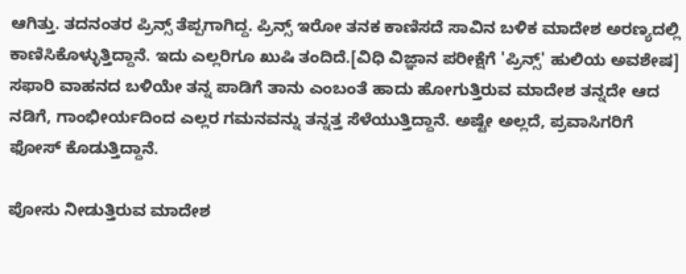ಆಗಿತ್ತು. ತದನಂತರ ಪ್ರಿನ್ಸ್ ತೆಪ್ಪಗಾಗಿದ್ದ. ಪ್ರಿನ್ಸ್ ಇರೋ ತನಕ ಕಾಣಿಸದೆ ಸಾವಿನ ಬಳಿಕ ಮಾದೇಶ ಅರಣ್ಯದಲ್ಲಿ ಕಾಣಿಸಿಕೊಳ್ಳುತ್ತಿದ್ದಾನೆ. ಇದು ಎಲ್ಲರಿಗೂ ಖುಷಿ ತಂದಿದೆ.[ವಿಧಿ ವಿಜ್ಞಾನ ಪರೀಕ್ಷೆಗೆ 'ಪ್ರಿನ್ಸ್' ಹುಲಿಯ ಅವಶೇಷ]
ಸಫಾರಿ ವಾಹನದ ಬಳಿಯೇ ತನ್ನ ಪಾಡಿಗೆ ತಾನು ಎಂಬಂತೆ ಹಾದು ಹೋಗುತ್ತಿರುವ ಮಾದೇಶ ತನ್ನದೇ ಆದ ನಡಿಗೆ, ಗಾಂಭೀರ್ಯದಿಂದ ಎಲ್ಲರ ಗಮನವನ್ನು ತನ್ನತ್ತ ಸೆಳೆಯುತ್ತಿದ್ದಾನೆ. ಅಷ್ಟೇ ಅಲ್ಲದೆ, ಪ್ರವಾಸಿಗರಿಗೆ ಫೋಸ್ ಕೊಡುತ್ತಿದ್ದಾನೆ.

ಪೋಸು ನೀಡುತ್ತಿರುವ ಮಾದೇಶ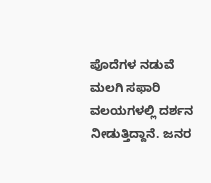ಪೊದೆಗಳ ನಡುವೆ ಮಲಗಿ ಸಫಾರಿ ವಲಯಗಳಲ್ಲಿ ದರ್ಶನ ನೀಡುತ್ತಿದ್ದಾನೆ. ಜನರ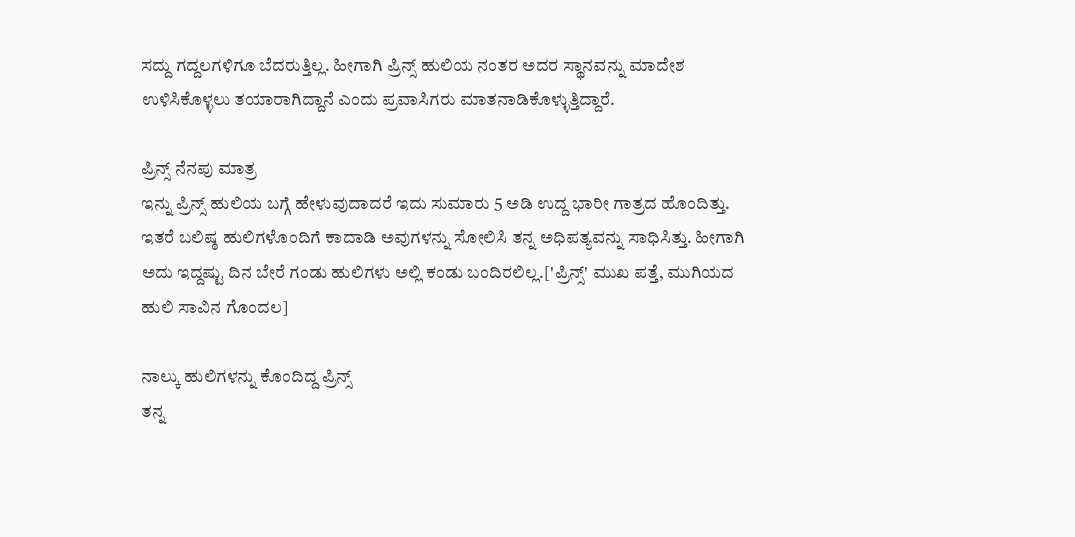ಸದ್ದು ಗದ್ದಲಗಳಿಗೂ ಬೆದರುತ್ತಿಲ್ಲ. ಹೀಗಾಗಿ ಪ್ರಿನ್ಸ್ ಹುಲಿಯ ನಂತರ ಅದರ ಸ್ಥಾನವನ್ನು ಮಾದೇಶ ಉಳಿಸಿಕೊಳ್ಳಲು ತಯಾರಾಗಿದ್ದಾನೆ ಎಂದು ಪ್ರವಾಸಿಗರು ಮಾತನಾಡಿಕೊಳ್ಳುತ್ತಿದ್ದಾರೆ.

ಪ್ರಿನ್ಸ್ ನೆನಪು ಮಾತ್ರ
ಇನ್ನು ಪ್ರಿನ್ಸ್ ಹುಲಿಯ ಬಗ್ಗೆ ಹೇಳುವುದಾದರೆ ಇದು ಸುಮಾರು 5 ಅಡಿ ಉದ್ದ ಭಾರೀ ಗಾತ್ರದ ಹೊಂದಿತ್ತು. ಇತರೆ ಬಲಿಷ್ಠ ಹುಲಿಗಳೊಂದಿಗೆ ಕಾದಾಡಿ ಅವುಗಳನ್ನು ಸೋಲಿಸಿ ತನ್ನ ಅಧಿಪತ್ಯವನ್ನು ಸಾಧಿಸಿತ್ತು. ಹೀಗಾಗಿ ಅದು ಇದ್ದಷ್ಟು ದಿನ ಬೇರೆ ಗಂಡು ಹುಲಿಗಳು ಅಲ್ಲಿ ಕಂಡು ಬಂದಿರಲಿಲ್ಲ.['ಪ್ರಿನ್ಸ್' ಮುಖ ಪತ್ತೆ, ಮುಗಿಯದ ಹುಲಿ ಸಾವಿನ ಗೊಂದಲ]

ನಾಲ್ಕು ಹುಲಿಗಳನ್ನು ಕೊಂದಿದ್ದ ಪ್ರಿನ್ಸ್
ತನ್ನ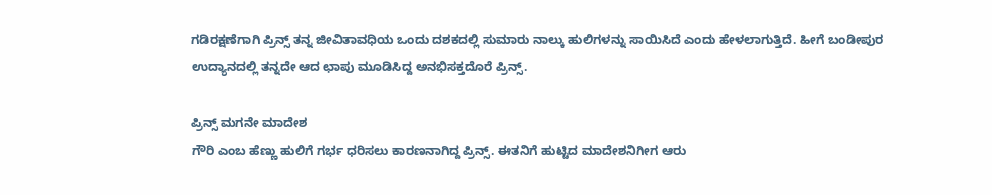ಗಡಿರಕ್ಷಣೆಗಾಗಿ ಪ್ರಿನ್ಸ್ ತನ್ನ ಜೀವಿತಾವಧಿಯ ಒಂದು ದಶಕದಲ್ಲಿ ಸುಮಾರು ನಾಲ್ಕು ಹುಲಿಗಳನ್ನು ಸಾಯಿಸಿದೆ ಎಂದು ಹೇಳಲಾಗುತ್ತಿದೆ. ಹೀಗೆ ಬಂಡೀಪುರ ಉದ್ಯಾನದಲ್ಲಿ ತನ್ನದೇ ಆದ ಛಾಪು ಮೂಡಿಸಿದ್ದ ಅನಭಿಸಕ್ತದೊರೆ ಪ್ರಿನ್ಸ್.

ಪ್ರಿನ್ಸ್ ಮಗನೇ ಮಾದೇಶ
ಗೌರಿ ಎಂಬ ಹೆಣ್ಣು ಹುಲಿಗೆ ಗರ್ಭ ಧರಿಸಲು ಕಾರಣನಾಗಿದ್ದ ಪ್ರಿನ್ಸ್. ಈತನಿಗೆ ಹುಟ್ಟಿದ ಮಾದೇಶನಿಗೀಗ ಆರು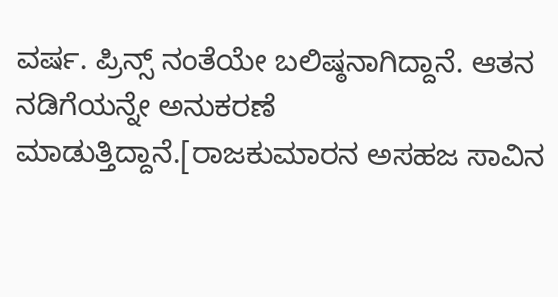ವರ್ಷ. ಪ್ರಿನ್ಸ್ ನಂತೆಯೇ ಬಲಿಷ್ಠನಾಗಿದ್ದಾನೆ. ಆತನ ನಡಿಗೆಯನ್ನೇ ಅನುಕರಣೆ ಮಾಡುತ್ತಿದ್ದಾನೆ.[ರಾಜಕುಮಾರನ ಅಸಹಜ ಸಾವಿನ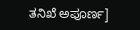ತನಿಖೆ ಅಪೂರ್ಣ]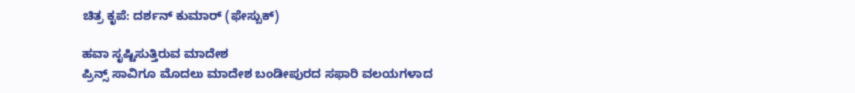ಚಿತ್ರ ಕೃಪೆ: ದರ್ಶನ್ ಕುಮಾರ್ (ಫೇಸ್ಬುಕ್)

ಹವಾ ಸೃಷ್ಟಿಸುತ್ತಿರುವ ಮಾದೇಶ
ಪ್ರಿನ್ಸ್ ಸಾವಿಗೂ ಮೊದಲು ಮಾದೇಶ ಬಂಡೀಪುರದ ಸಫಾರಿ ವಲಯಗಳಾದ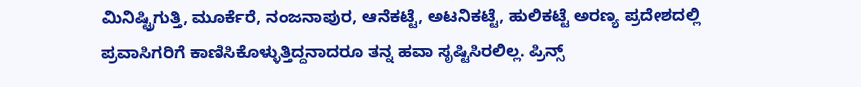ಮಿನಿಷ್ಟ್ರಿಗುತ್ತಿ, ಮೂರ್ಕೆರೆ, ನಂಜನಾಪುರ, ಆನೆಕಟ್ಟೆ, ಅಟನಿಕಟ್ಟೆ, ಹುಲಿಕಟ್ಟೆ ಅರಣ್ಯ ಪ್ರದೇಶದಲ್ಲಿ ಪ್ರವಾಸಿಗರಿಗೆ ಕಾಣಿಸಿಕೊಳ್ಳುತ್ತಿದ್ದನಾದರೂ ತನ್ನ ಹವಾ ಸೃಷ್ಟಿಸಿರಲಿಲ್ಲ. ಪ್ರಿನ್ಸ್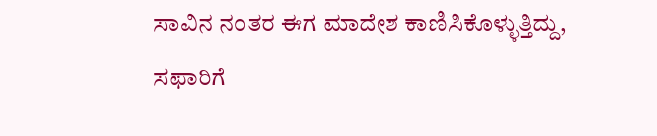ಸಾವಿನ ನಂತರ ಈಗ ಮಾದೇಶ ಕಾಣಿಸಿಕೊಳ್ಳುತ್ತಿದ್ದು, ಸಫಾರಿಗೆ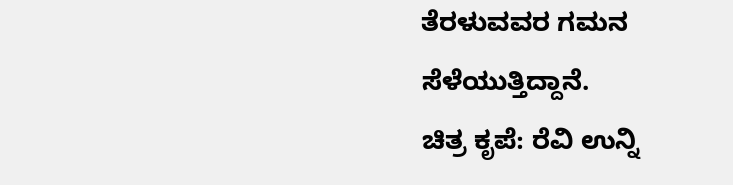ತೆರಳುವವರ ಗಮನ ಸೆಳೆಯುತ್ತಿದ್ದಾನೆ.
ಚಿತ್ರ ಕೃಪೆ: ರೆವಿ ಉನ್ನಿ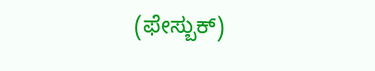(ಫೇಸ್ಬುಕ್)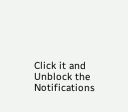Click it and Unblock the Notifications